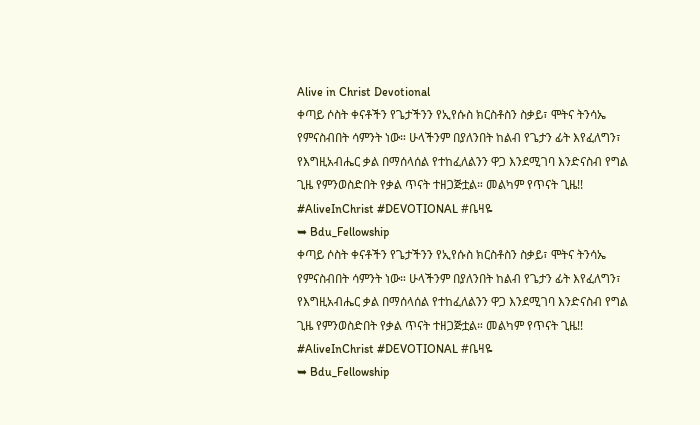Alive in Christ Devotional
ቀጣይ ሶስት ቀናቶችን የጌታችንን የኢየሱስ ክርስቶስን ስቃይ፣ ሞትና ትንሳኤ የምናስብበት ሳምንት ነው። ሁላችንም በያለንበት ከልብ የጌታን ፊት እየፈለግን፣ የእግዚአብሔር ቃል በማሰላሰል የተከፈለልንን ዋጋ እንደሚገባ እንድናስብ የግል ጊዜ የምንወስድበት የቃል ጥናት ተዘጋጅቷል። መልካም የጥናት ጊዜ!!
#AliveInChrist #DEVOTIONAL #ቤዛዬ
➥ Bdu_Fellowship
ቀጣይ ሶስት ቀናቶችን የጌታችንን የኢየሱስ ክርስቶስን ስቃይ፣ ሞትና ትንሳኤ የምናስብበት ሳምንት ነው። ሁላችንም በያለንበት ከልብ የጌታን ፊት እየፈለግን፣ የእግዚአብሔር ቃል በማሰላሰል የተከፈለልንን ዋጋ እንደሚገባ እንድናስብ የግል ጊዜ የምንወስድበት የቃል ጥናት ተዘጋጅቷል። መልካም የጥናት ጊዜ!!
#AliveInChrist #DEVOTIONAL #ቤዛዬ
➥ Bdu_Fellowship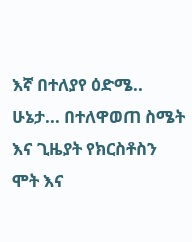እኛ በተለያየ ዕድሜ.. ሁኔታ... በተለዋወጠ ስሜት እና ጊዜያት የክርስቶስን ሞት እና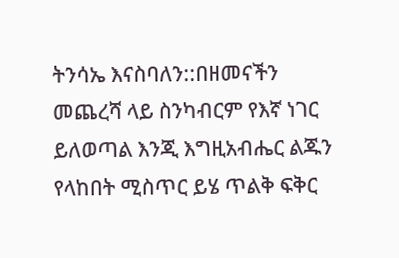ትንሳኤ እናስባለን::በዘመናችን መጨረሻ ላይ ስንካብርም የእኛ ነገር ይለወጣል እንጂ እግዚአብሔር ልጁን የላከበት ሚስጥር ይሄ ጥልቅ ፍቅር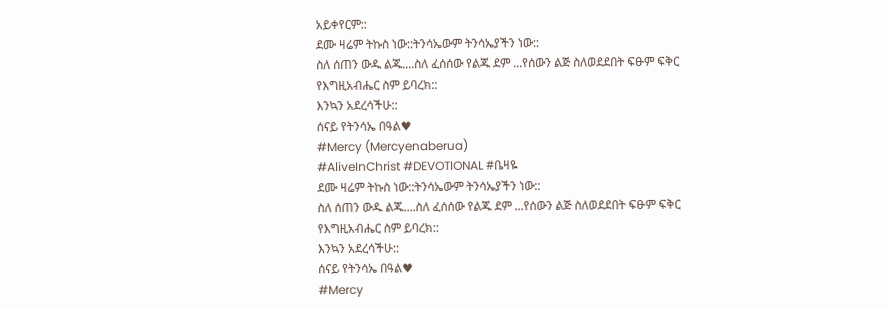አይቀየርም::
ደሙ ዛሬም ትኩስ ነው::ትንሳኤውም ትንሳኤያችን ነው::
ስለ ሰጠን ውዱ ልጁ....ስለ ፈሰሰው የልጁ ደም ...የሰውን ልጅ ስለወደደበት ፍፁም ፍቅር የእግዚአብሔር ስም ይባረክ::
እንኳን አደረሳችሁ::
ሰናይ የትንሳኤ በዓል♥
#Mercy (Mercyenaberua)
#AliveInChrist #DEVOTIONAL #ቤዛዬ
ደሙ ዛሬም ትኩስ ነው::ትንሳኤውም ትንሳኤያችን ነው::
ስለ ሰጠን ውዱ ልጁ....ስለ ፈሰሰው የልጁ ደም ...የሰውን ልጅ ስለወደደበት ፍፁም ፍቅር የእግዚአብሔር ስም ይባረክ::
እንኳን አደረሳችሁ::
ሰናይ የትንሳኤ በዓል♥
#Mercy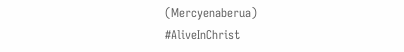(Mercyenaberua)
#AliveInChrist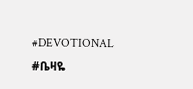#DEVOTIONAL #ቤዛዬ